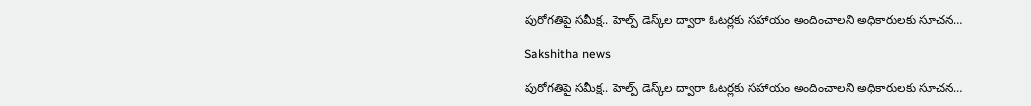పురోగతిపై సమీక్ష.. హెల్ప్ డెస్క్‌ల ద్వారా ఓటర్లకు సహాయం అందించాలని అధికారులకు సూచన…

Sakshitha news

పురోగతిపై సమీక్ష.. హెల్ప్ డెస్క్‌ల ద్వారా ఓటర్లకు సహాయం అందించాలని అధికారులకు సూచన…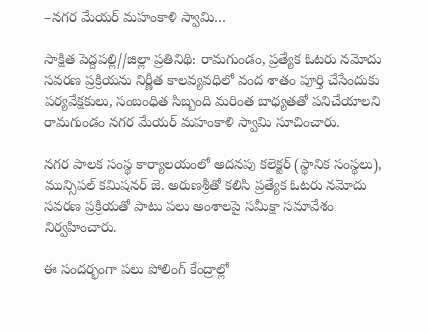–నగర మేయర్ మహంకాళి స్వామి…

సాక్షిత పెద్దపల్లి//జిల్లా ప్రతినిథి: రామగుండం, ప్రత్యేక ఓటరు నమోదు సవరణ ప్రక్రియను నిర్ణీత కాలవ్యవధిలో వంద శాతం పూర్తి చేసేందుకు పర్యవేక్షకులు, సంబంధిత సిబ్బంది మరింత బాధ్యతతో పనిచేయాలని రామగుండం నగర మేయర్ మహంకాళి స్వామి సూచించారు.

నగర పాలక సంస్థ కార్యాలయంలో అదనపు కలెక్టర్ (స్థానిక సంస్థలు), మున్సిపల్ కమిషనర్ జె. అరుణశ్రీతో కలిసి ప్రత్యేక ఓటరు నమోదు సవరణ ప్రక్రియతో పాటు పలు అంశాలపై సమీక్షా సమావేశం నిర్వహించారు.

ఈ సందర్భంగా పలు పోలింగ్ కేంద్రాల్లో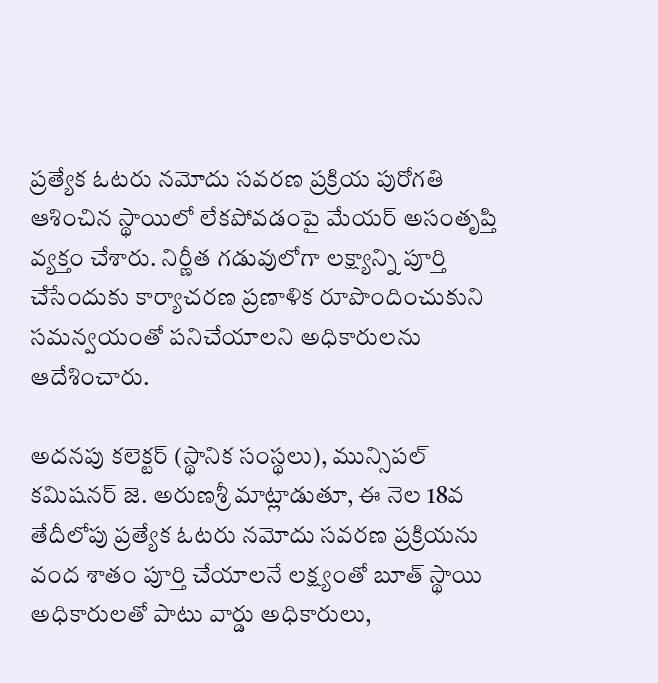ప్రత్యేక ఓటరు నమోదు సవరణ ప్రక్రియ పురోగతి ఆశించిన స్థాయిలో లేకపోవడంపై మేయర్ అసంతృప్తి వ్యక్తం చేశారు. నిర్ణీత గడువులోగా లక్ష్యాన్ని పూర్తి చేసేందుకు కార్యాచరణ ప్రణాళిక రూపొందించుకుని సమన్వయంతో పనిచేయాలని అధికారులను ఆదేశించారు.

అదనపు కలెక్టర్ (స్థానిక సంస్థలు), మున్సిపల్ కమిషనర్ జె. అరుణశ్రీ మాట్లాడుతూ, ఈ నెల 18వ తేదీలోపు ప్రత్యేక ఓటరు నమోదు సవరణ ప్రక్రియను వంద శాతం పూర్తి చేయాలనే లక్ష్యంతో బూత్ స్థాయి అధికారులతో పాటు వార్డు అధికారులు,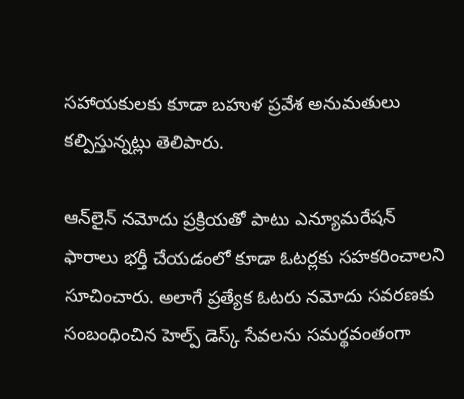సహాయకులకు కూడా బహుళ ప్రవేశ అనుమతులు కల్పిస్తున్నట్లు తెలిపారు.

ఆన్‌లైన్ నమోదు ప్రక్రియతో పాటు ఎన్యూమరేషన్ ఫారాలు భర్తీ చేయడంలో కూడా ఓటర్లకు సహకరించాలని సూచించారు. అలాగే ప్రత్యేక ఓటరు నమోదు సవరణకు సంబంధించిన హెల్ప్ డెస్క్ సేవలను సమర్థవంతంగా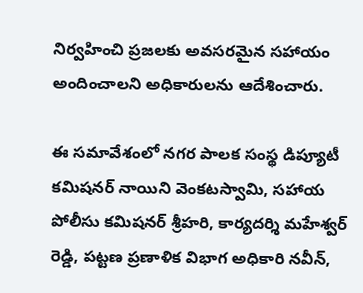నిర్వహించి ప్రజలకు అవసరమైన సహాయం అందించాలని అధికారులను ఆదేశించారు.

ఈ సమావేశంలో నగర పాలక సంస్థ డిప్యూటీ కమిషనర్ నాయిని వెంకటస్వామి, సహాయ పోలీసు కమిషనర్ శ్రీహరి, కార్యదర్శి మహేశ్వర్ రెడ్డి, పట్టణ ప్రణాళిక విభాగ అధికారి నవీన్,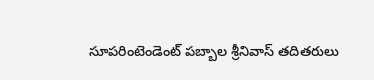సూపరింటెండెంట్ పబ్బాల శ్రీనివాస్ తదితరులు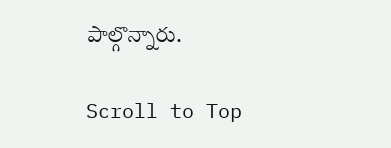పాల్గొన్నారు.

Scroll to Top